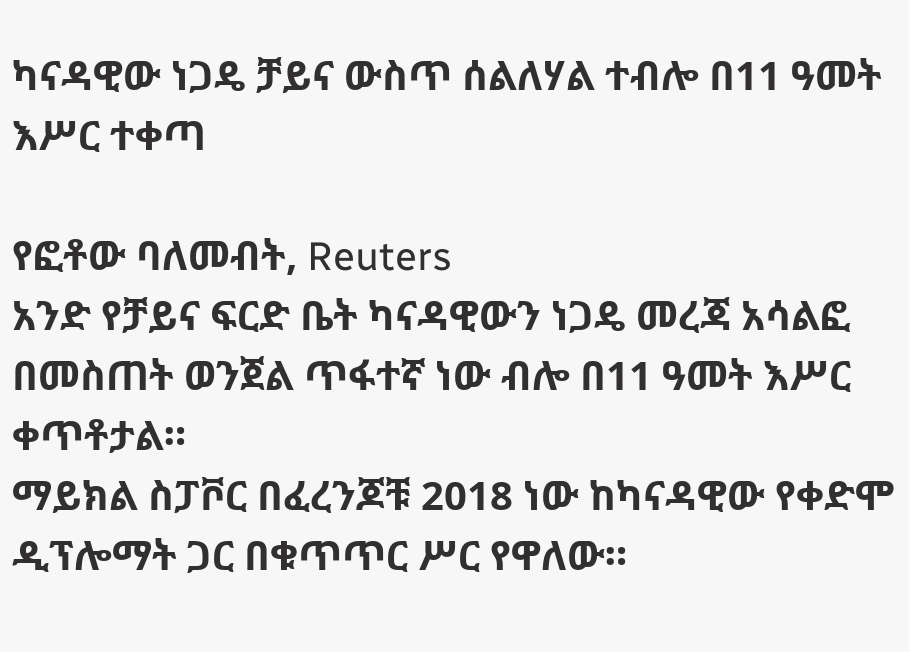ካናዳዊው ነጋዴ ቻይና ውስጥ ሰልለሃል ተብሎ በ11 ዓመት እሥር ተቀጣ

የፎቶው ባለመብት, Reuters
አንድ የቻይና ፍርድ ቤት ካናዳዊውን ነጋዴ መረጃ አሳልፎ በመስጠት ወንጀል ጥፋተኛ ነው ብሎ በ11 ዓመት እሥር ቀጥቶታል።
ማይክል ስፓቮር በፈረንጆቹ 2018 ነው ከካናዳዊው የቀድሞ ዲፕሎማት ጋር በቁጥጥር ሥር የዋለው።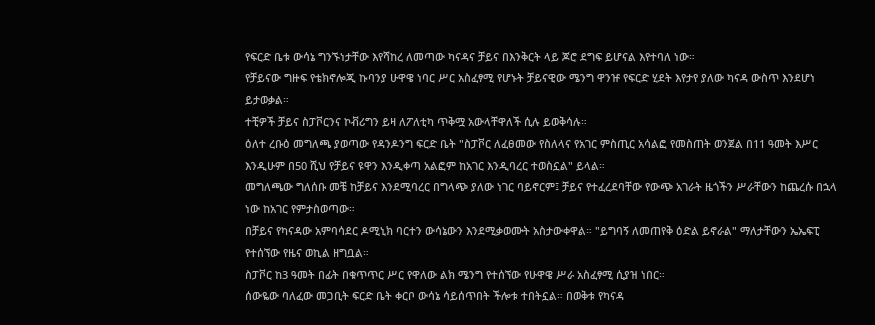የፍርድ ቤቱ ውሳኔ ግንኙነታቸው እየሻከረ ለመጣው ካናዳና ቻይና በእንቅርት ላይ ጆሮ ደግፍ ይሆናል እየተባለ ነው።
የቻይናው ግዙፍ የቴክኖሎጂ ኩባንያ ሁዋዌ ነባር ሥር አስፈፃሚ የሆኑት ቻይናዊው ሜንግ ዋንዡ የፍርድ ሂደት እየታየ ያለው ካናዳ ውስጥ እንደሆነ ይታወቃል።
ተቺዎች ቻይና ስፓቮርንና ኮቭሪግን ይዛ ለፖለቲካ ጥቅሟ አውላቸዋለች ሲሉ ይወቅሳሉ።
ዕለተ ረቡዕ መግለጫ ያወጣው የዳንዶንግ ፍርድ ቤት "ስፓቮር ለፈፀመው የስለላና የአገር ምስጢር አሳልፎ የመስጠት ወንጀል በ11 ዓመት እሥር እንዲሁም በ50 ሺህ የቻይና ዩዋን እንዲቀጣ አልፎም ከአገር እንዲባረር ተወስኗል" ይላል።
መግለጫው ግለሰቡ መቼ ከቻይና እንደሚባረር በግላጭ ያለው ነገር ባይኖርም፤ ቻይና የተፈረደባቸው የውጭ አገራት ዜጎችን ሥራቸውን ከጨረሱ በኋላ ነው ከአገር የምታስወጣው።
በቻይና የካናዳው አምባሳደር ዶሚኒክ ባርተን ውሳኔውን እንደሚቃወሙት አስታውቀዋል። "ይግባኝ ለመጠየቅ ዕድል ይኖራል" ማለታቸውን ኤኤፍፒ የተሰኘው የዜና ወኪል ዘግቧል።
ስፓቮር ከ3 ዓመት በፊት በቁጥጥር ሥር የዋለው ልክ ሜንግ የተሰኘው የሁዋዌ ሥራ አስፈፃሚ ሲያዝ ነበር።
ሰውዬው ባለፈው መጋቢት ፍርድ ቤት ቀርቦ ውሳኔ ሳይሰጥበት ችሎቱ ተበትኗል። በወቅቱ የካናዳ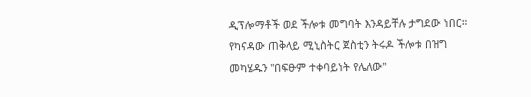ዲፕሎማቶች ወደ ችሎቱ መግባት እንዳይቸሉ ታግደው ነበር።
የካናዳው ጠቅላይ ሚኒስትር ጀስቲን ትሩዶ ችሎቱ በዝግ መካሄዱን "በፍፁም ተቀባይነት የሌለው"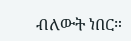ብለውት ነበር።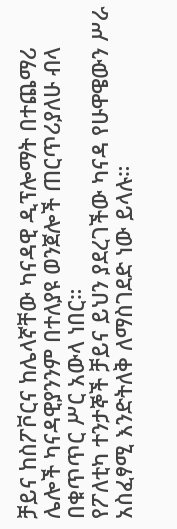ቻይና ከስፖቮርና ከሌላኛቸው ካናዳዊ ዲፕሎማት በተጨማሪ ሌሎች ካናዳዊያንንም በተለያዩ ወንጀሎች ጠርጥሪያለሁ ብላ በቁጥጥር ሥር አውላ ነበር።
የፖለቲካ ተንታኞች ቻይና ይህን ያደረገችው ካናዳ የሁዋዌውን ሥራ አስፈፃሚ እንድትለቅ ለማስገደድ ነው ይላሉ።